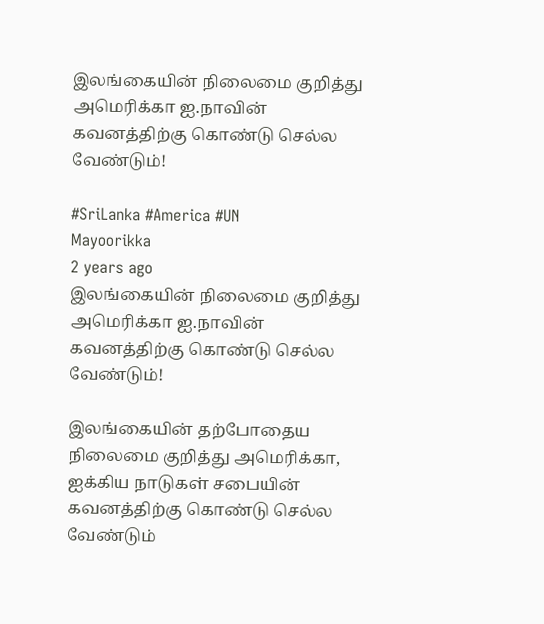இலங்கையின் நிலைமை குறித்து அமெரிக்கா ஐ.நாவின் கவனத்திற்கு கொண்டு செல்ல வேண்டும்!

#SriLanka #America #UN
Mayoorikka
2 years ago
இலங்கையின் நிலைமை குறித்து அமெரிக்கா ஐ.நாவின் கவனத்திற்கு கொண்டு செல்ல வேண்டும்!

இலங்கையின் தற்போதைய நிலைமை குறித்து அமெரிக்கா, ஐக்கிய நாடுகள் சபையின் கவனத்திற்கு கொண்டு செல்ல வேண்டும்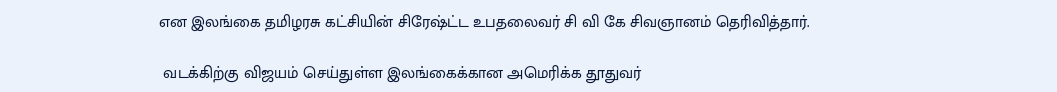என இலங்கை தமிழரசு கட்சியின் சிரேஷ்ட்ட உபதலைவர் சி வி கே சிவஞானம் தெரிவித்தார்.

 வடக்கிற்கு விஜயம் செய்துள்ள இலங்கைக்கான அமெரிக்க தூதுவர்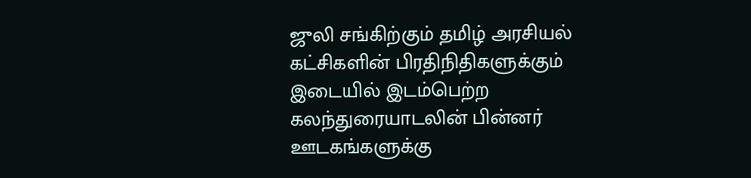ஜுலி சங்கிற்கும் தமிழ் அரசியல் கட்சிகளின் பிரதிநிதிகளுக்கும் இடையில் இடம்பெற்ற கலந்துரையாடலின் பின்னர் ஊடகங்களுக்கு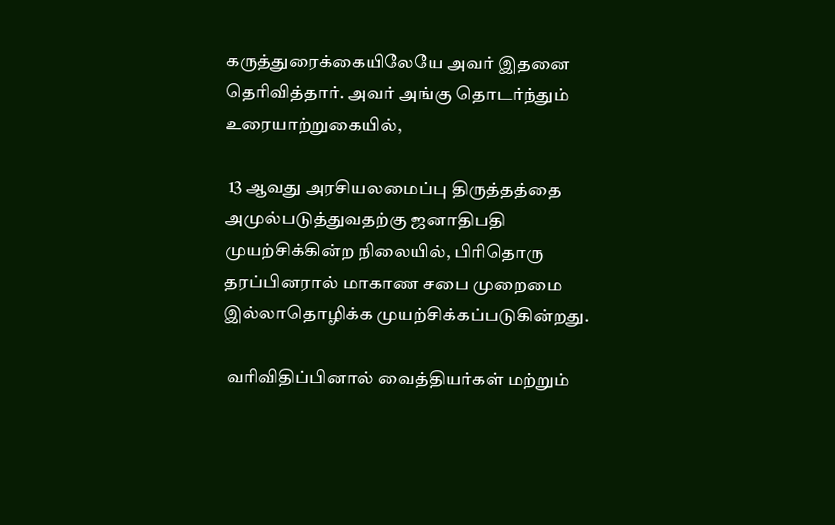கருத்துரைக்கையிலேயே அவர் இதனை தெரிவித்தார். அவர் அங்கு தொடர்ந்தும் உரையாற்றுகையில்,

 13 ஆவது அரசியலமைப்பு திருத்தத்தை அமுல்படுத்துவதற்கு ஜனாதிபதி முயற்சிக்கின்ற நிலையில், பிரிதொரு தரப்பினரால் மாகாண சபை முறைமை இல்லாதொழிக்க முயற்சிக்கப்படுகின்றது.

 வரிவிதிப்பினால் வைத்தியர்கள் மற்றும்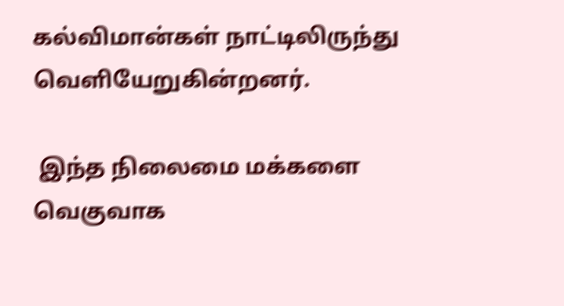கல்விமான்கள் நாட்டிலிருந்து வெளியேறுகின்றனர்.

 இந்த நிலைமை மக்களை வெகுவாக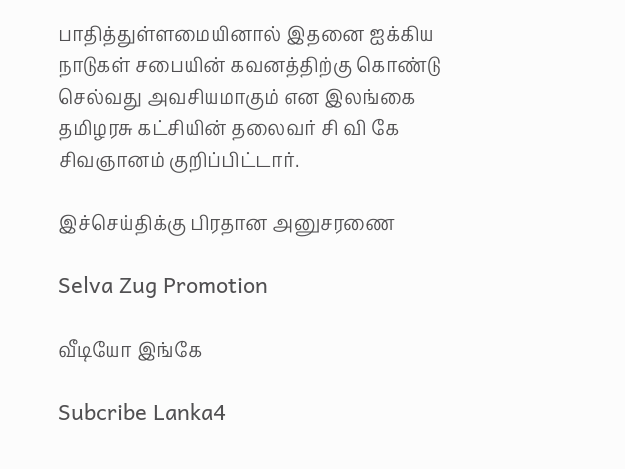பாதித்துள்ளமையினால் இதனை ஐக்கிய நாடுகள் சபையின் கவனத்திற்கு கொண்டு செல்வது அவசியமாகும் என இலங்கை தமிழரசு கட்சியின் தலைவர் சி வி கே சிவஞானம் குறிப்பிட்டார்.

இச்செய்திக்கு பிரதான அனுசரணை

Selva Zug Promotion

வீடியோ இங்கே

Subcribe Lanka4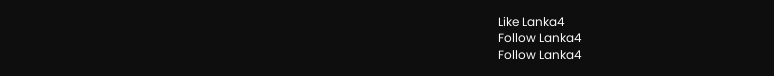Like Lanka4
Follow Lanka4
Follow Lanka4